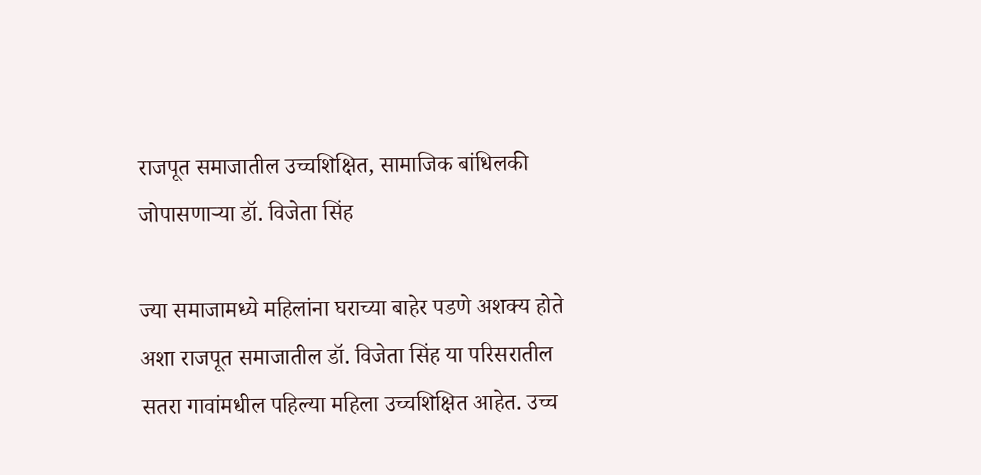राजपूत समाजातील उच्चशिक्षित, सामाजिक बांधिलकी जोपासणाऱ्या डॉ. विजेता सिंह

ज्या समाजामध्ये महिलांना घराच्या बाहेर पडणे अशक्य होते अशा राजपूत समाजातील डॉ. विजेता सिंह या परिसरातील सतरा गावांमधील पहिल्या महिला उच्चशिक्षित आहेत. उच्च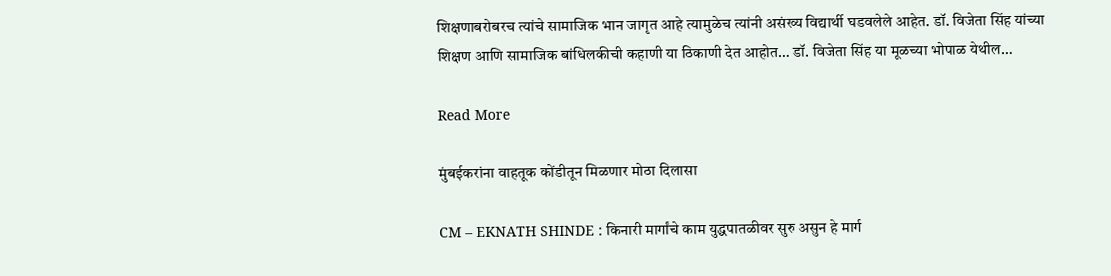शिक्षणाबरोबरच त्यांचे सामाजिक भान जागृत आहे त्यामुळेच त्यांनी असंख्य विद्यार्थी घडवलेले आहेत. डॉ. विजेता सिंह यांच्या शिक्षण आणि सामाजिक बांधिलकीची कहाणी या ठिकाणी देत आहोत… डॉ. विजेता सिंह या मूळच्या भोपाळ येथील…

Read More

मुंबईकरांना वाहतूक कोंडीतून मिळणार मोठा दिलासा

CM – EKNATH SHINDE : किनारी मार्गांचे काम युद्धपातळीवर सुरु असुन हे मार्ग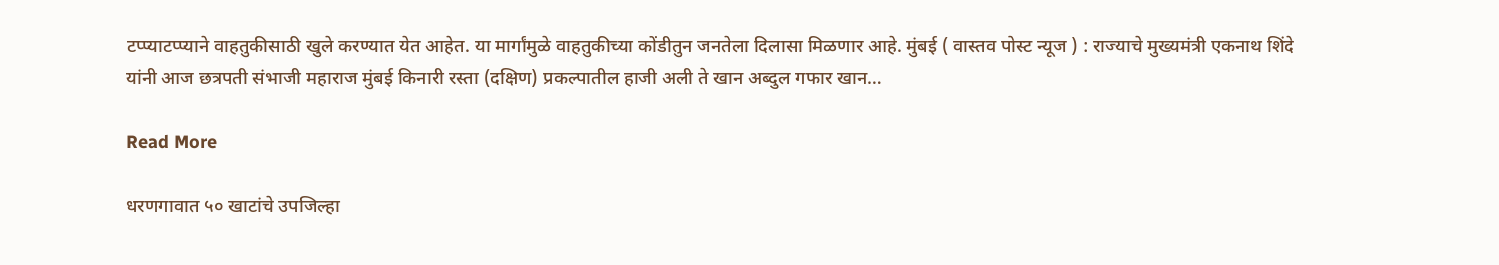टप्प्याटप्प्याने वाहतुकीसाठी खुले करण्यात येत आहेत. या मार्गांमुळे वाहतुकीच्या कोंडीतुन जनतेला दिलासा मिळणार आहे. मुंबई ( वास्तव पोस्ट न्यूज ) : राज्याचे मुख्यमंत्री एकनाथ शिंदे यांनी आज छत्रपती संभाजी महाराज मुंबई किनारी रस्ता (दक्षिण) प्रकल्पातील हाजी अली ते खान अब्दुल गफार खान…

Read More

धरणगावात ५० खाटांचे उपजिल्हा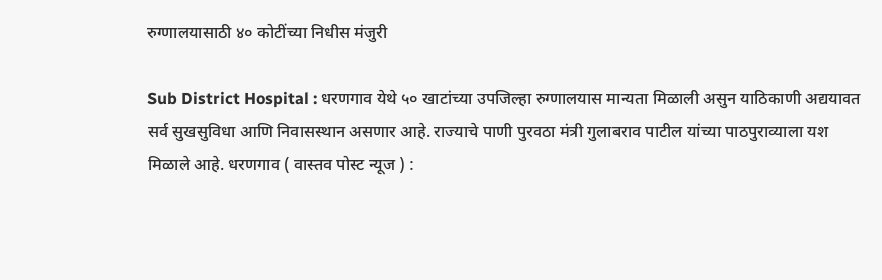रुग्णालयासाठी ४० कोटींच्या निधीस मंजुरी

Sub District Hospital : धरणगाव येथे ५० खाटांच्या उपजिल्हा रुग्णालयास मान्यता मिळाली असुन याठिकाणी अद्ययावत सर्व सुखसुविधा आणि निवासस्थान असणार आहे. राज्याचे पाणी पुरवठा मंत्री गुलाबराव पाटील यांच्या पाठपुराव्याला यश मिळाले आहे. धरणगाव ( वास्तव पोस्ट न्यूज ) :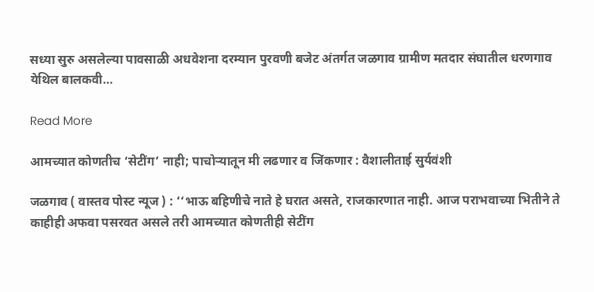सध्या सुरु असलेल्या पावसाळी अधवेशना दरम्यान पुरवणी बजेट अंतर्गत जळगाव ग्रामीण मतदार संघातील धरणगाव येथिल बालकवी…

Read More

आमच्यात कोणतीच ‘सेटींग’ नाही; पाचोर्‍यातून मी लढणार व जिंकणार : वैशालीताई सुर्यवंशी

जळगाव ( वास्तव पोस्ट न्यूज ) : ‘‘भाऊ बहिणीचे नाते हे घरात असते, राजकारणात नाही. आज पराभवाच्या भितीने ते काहीही अफवा पसरवत असले तरी आमच्यात कोणतीही सेटींग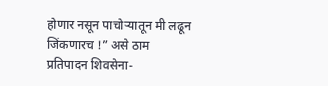होणार नसून पाचोर्‍यातून मी लढून जिंकणारच !” असे ठाम प्रतिपादन शिवसेना-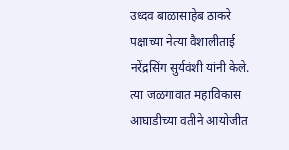उध्दव बाळासाहेब ठाकरे पक्षाच्या नेत्या वैशालीताई नरेंद्रसिंग सुर्यवंशी यांनी केले. त्या जळगावात महाविकास आघाडीच्या वतीने आयोजीत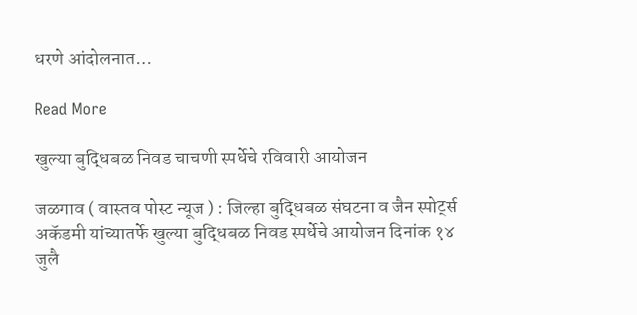धरणे आंदोलनात…

Read More

खुल्या बुद्धिबळ निवड चाचणी स्पर्धेचे रविवारी आयोजन

जळगाव ( वास्तव पोस्ट न्यूज ) : जिल्हा बुद्धिबळ संघटना व जैन स्पोर्ट्स अकॅडमी यांच्यातर्फे खुल्या बुद्धिबळ निवड स्पर्धेचे आयोजन दिनांक १४ जुलै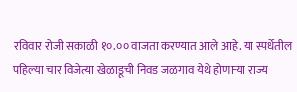रविवार रोजी सकाळी १०.०० वाजता करण्यात आले आहे. या स्पर्धेतील पहिल्या चार विजेत्या खेळाडूची निवड जळगाव येथे होणाऱ्या राज्य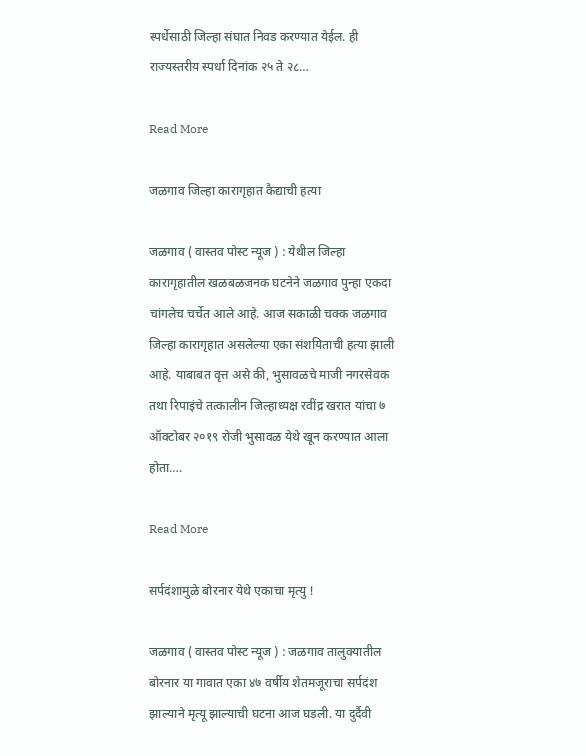स्पर्धेसाठी जिल्हा संघात निवड करण्यात येईल. ही राज्यस्तरीय स्पर्धा दिनांक २५ ते २८…

Read More

जळगाव जिल्हा कारागृहात कैद्याची हत्या

जळगाव ( वास्तव पोस्ट न्यूज ) : येथील जिल्हा कारागृहातील खळबळजनक घटनेने जळगाव पुन्हा एकदा चांगलेच चर्चेत आले आहे. आज सकाळी चक्क जळगाव जिल्हा कारागृहात असलेल्या एका संशयिताची हत्या झाली आहे. याबाबत वृत्त असे की, भुसावळचे माजी नगरसेवक तथा रिपाइंचे तत्कालीन जिल्हाध्यक्ष रवींद्र खरात यांचा ७ ऑक्टोबर २०१९ रोजी भुसावळ येथे खून करण्यात आला होता….

Read More

सर्पदंशामुळे बोरनार येथे एकाचा मृत्यु !

जळगाव ( वास्तव पोस्ट न्यूज ) : जळगाव तालुक्यातील बोरनार या गावात एका ४७ वर्षीय शेतमजूराचा सर्पदंश झाल्याने मृत्यू झाल्याची घटना आज घडली. या दुर्दैवी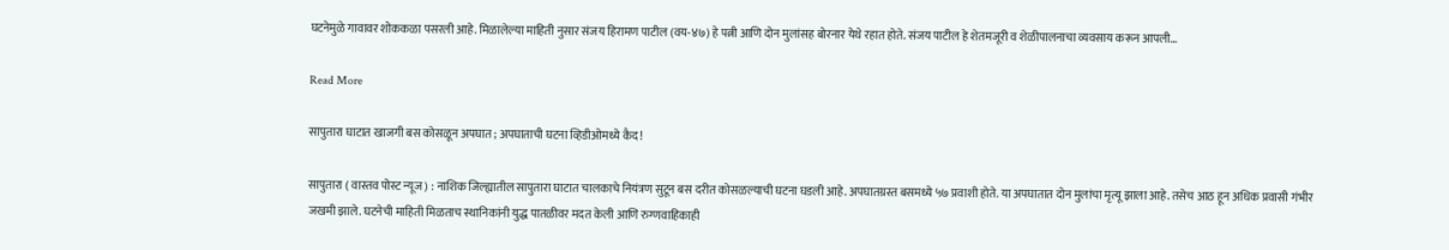घटनेमुळे गावावर शोककळा पसरली आहे. मिळालेल्या माहिती नुसार संजय हिरामण पाटील (वय-४७) हे पत्नी आणि दोन मुलांसह बोरनार येथे रहात होते. संजय पाटील हे शेतमजूरी व शेळीपालनाचा व्यवसाय करून आपली…

Read More

सापुतारा घाटात खाजगी बस कोसळून अपघात ; अपघाताची घटना व्हिडीओमध्ये कैद !

सापुतारा ( वास्तव पोस्ट न्यूज ) : नाशिक जिल्ह्यातील सापुतारा घाटात चालकाचे नियंत्रण सुटून बस दरीत कोसळल्याची घटना घडली आहे. अपघातग्रस्त बसमध्ये ५७ प्रवाशी होते. या अपघातात दोन मुलांचा मृत्यू झाला आहे. तसेच आठ हून अधिक प्रवासी गंभीर जखमी झाले. घटनेची माहिती मिळताच स्थानिकांनी युद्ध पातळीवर मदत केली आणि रुग्णवाहिकाही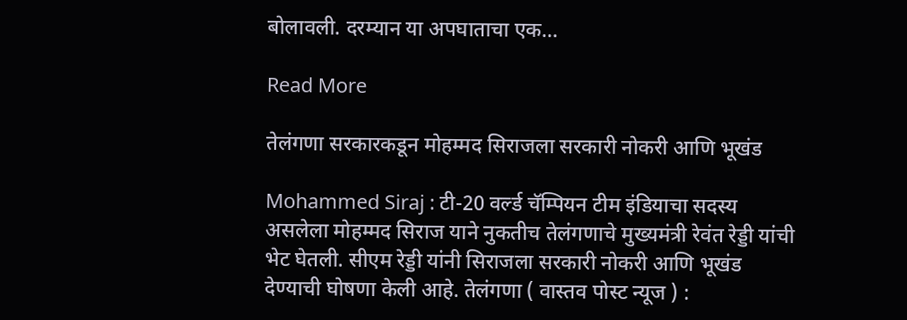बोलावली. दरम्यान या अपघाताचा एक…

Read More

तेलंगणा सरकारकडून मोहम्मद सिराजला सरकारी नोकरी आणि भूखंड

Mohammed Siraj : टी-20 वर्ल्ड चॅम्पियन टीम इंडियाचा सदस्य असलेला मोहम्मद सिराज याने नुकतीच तेलंगणाचे मुख्यमंत्री रेवंत रेड्डी यांची भेट घेतली. सीएम रेड्डी यांनी सिराजला सरकारी नोकरी आणि भूखंड देण्याची घोषणा केली आहे. तेलंगणा ( वास्तव पोस्ट न्यूज ) :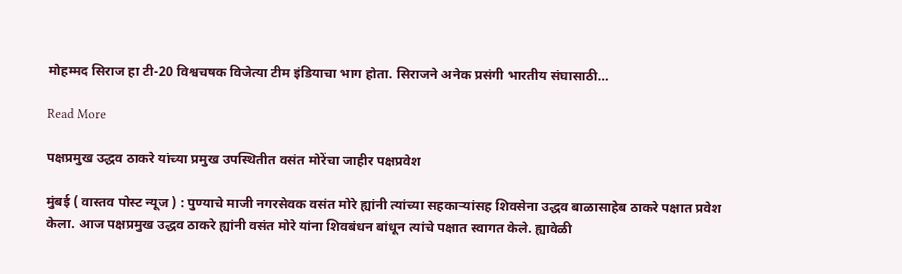मोहम्मद सिराज हा टी-20 विश्वचषक विजेत्या टीम इंडियाचा भाग होता. सिराजने अनेक प्रसंगी भारतीय संघासाठी…

Read More

पक्षप्रमुख उद्धव ठाकरे यांच्या प्रमुख उपस्थितीत वसंत मोरेंचा जाहीर पक्षप्रवेश

मुंबई ( वास्तव पोस्ट न्यूज ) : पुण्याचे माजी नगरसेवक वसंत मोरे ह्यांनी त्यांच्या सहकाऱ्यांसह शिवसेना उद्धव बाळासाहेब ठाकरे पक्षात प्रवेश केला. आज पक्षप्रमुख उद्धव ठाकरे ह्यांनी वसंत मोरे यांना शिवबंधन बांधून त्यांचे पक्षात स्वागत केले. ह्यावेळी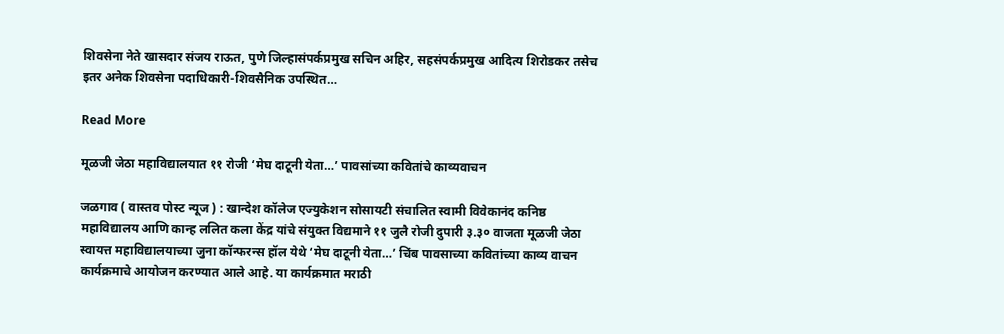शिवसेना नेते खासदार संजय राऊत, पुणे जिल्हासंपर्कप्रमुख सचिन अहिर, सहसंपर्कप्रमुख आदित्य शिरोडकर तसेच इतर अनेक शिवसेना पदाधिकारी-शिवसैनिक उपस्थित…

Read More

मूळजी जेठा महाविद्यालयात ११ रोजी ‘मेघ दाटूनी येता…’ पावसांच्या कवितांचे काव्यवाचन

जळगाव ( वास्तव पोस्ट न्यूज ) : खान्देश कॉलेज एज्युकेशन सोसायटी संचालित स्वामी विवेकानंद कनिष्ठ महाविद्यालय आणि कान्ह ललित कला केंद्र यांचे संयुक्त विद्यमाने ११ जुलै रोजी दुपारी ३.३० वाजता मूळजी जेठा स्वायत्त महाविद्यालयाच्या जुना कॉन्फरन्स हॉल येथे ‘मेघ दाटूनी येता…’ चिंब पावसाच्या कवितांच्या काव्य वाचन कार्यक्रमाचे आयोजन करण्यात आले आहे. या कार्यक्रमात मराठी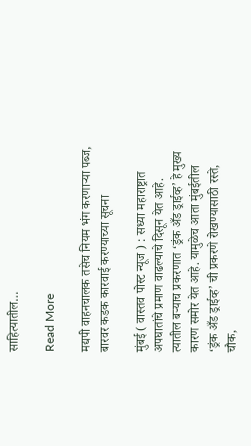साहित्यातील…

Read More

मद्यपी वाहनचालक तसेच नियम भंग करणाऱ्या पब्ज, बारवर कडक कारवाई करण्याच्या सूचना

मुंबई ( वास्तव पोस्ट न्यूज ) : सध्या महाराष्ट्रात अपघातांचे प्रमाण वाढल्याचे दिसून येत आहे. त्यातील बऱ्याच प्रकरणात ‘ड्रंक अँड ड्राईव्ह’ हे मुख्य कारण समोर येत आहे. यामुळेच आता मुंबईतील ‘ड्रंक अँड ड्राईव्ह’ ची प्रकरणे रोखण्यासाठी रस्ते, चौक,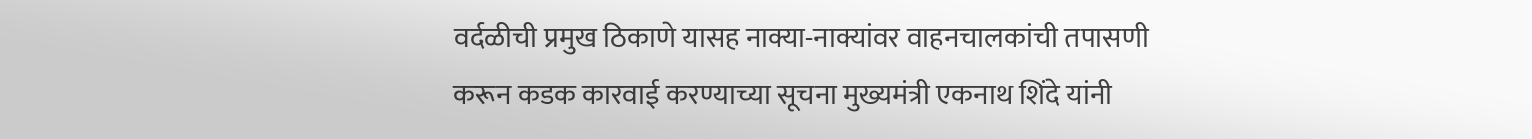वर्दळीची प्रमुख ठिकाणे यासह नाक्या-नाक्यांवर वाहनचालकांची तपासणी करून कडक कारवाई करण्याच्या सूचना मुख्यमंत्री एकनाथ शिंदे यांनी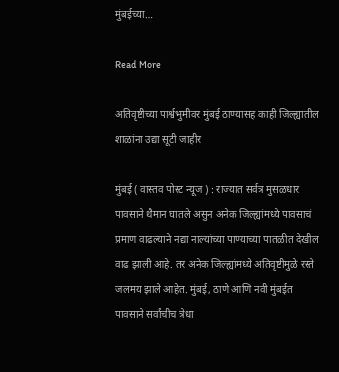मुंबईच्या…

Read More

अतिवृष्टीच्या पार्श्वभुमीवर मुंबई ठाण्यासह काही जिल्ह्यातील शाळांना उद्या सूटी जाहीर

मुंबई ( वास्तव पोस्ट न्यूज ) : राज्यात सर्वत्र मुसळधार पावसाने थैमान घातले असुन अनेक जिल्ह्यांमध्ये पावसाचं प्रमाण वाढल्याने नद्या नाल्यांच्या पाण्याच्या पातळीत देखील वाढ झाली आहे. तर अनेक जिल्ह्यांमध्ये अतिवृष्टीमुळे रस्ते जलमय झाले आहेत. मुंबई, ठाणे आणि नवी मुंबईत पावसाने सर्वांचीच त्रेधा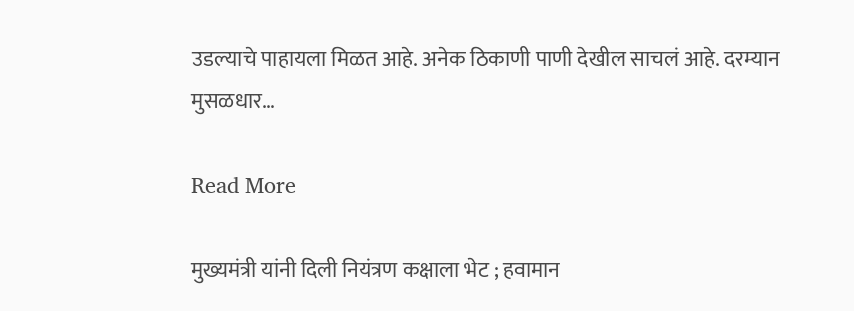उडल्याचे पाहायला मिळत आहे. अनेक ठिकाणी पाणी देखील साचलं आहे. दरम्यान मुसळधार…

Read More

मुख्यमंत्री यांनी दिली नियंत्रण कक्षाला भेट ; हवामान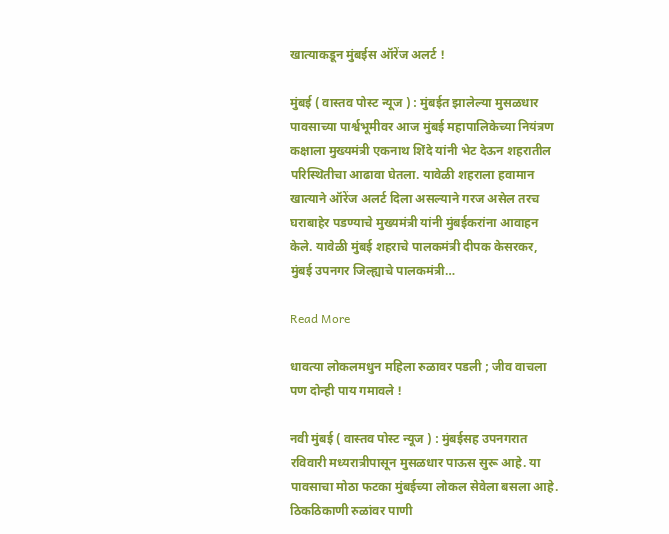खात्याकडून मुंबईस ऑरेंज अलर्ट !

मुंबई ( वास्तव पोस्ट न्यूज ) : मुंबईत झालेल्या मुसळधार पावसाच्या पार्श्वभूमीवर आज मुंबई महापालिकेच्या नियंत्रण कक्षाला मुख्यमंत्री एकनाथ शिंदे यांनी भेट देऊन शहरातील परिस्थितीचा आढावा घेतला. यावेळी शहराला हवामान खात्याने ऑरेंज अलर्ट दिला असल्याने गरज असेल तरच घराबाहेर पडण्याचे मुख्यमंत्री यांनी मुंबईकरांना आवाहन केले. यावेळी मुंबई शहराचे पालकमंत्री दीपक केसरकर, मुंबई उपनगर जिल्ह्याचे पालकमंत्री…

Read More

धावत्या लोकलमधुन महिला रुळावर पडली ; जीव वाचला पण दोन्ही पाय गमावले !

नवी मुंबई ( वास्तव पोस्ट न्यूज ) : मुंबईसह उपनगरात रविवारी मध्यरात्रीपासून मुसळधार पाऊस सुरू आहे. या पावसाचा मोठा फटका मुंबईच्या लोकल सेवेला बसला आहे. ठिकठिकाणी रुळांवर पाणी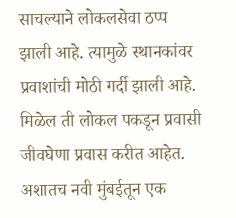साचल्याने लोकलसेवा ठप्प झाली आहे. त्यामुळे स्थानकांवर प्रवाशांची मोठी गर्दी झाली आहे. मिळेल ती लोकल पकडून प्रवासी जीवघेणा प्रवास करीत आहेत. अशातच नवी मुंबईतून एक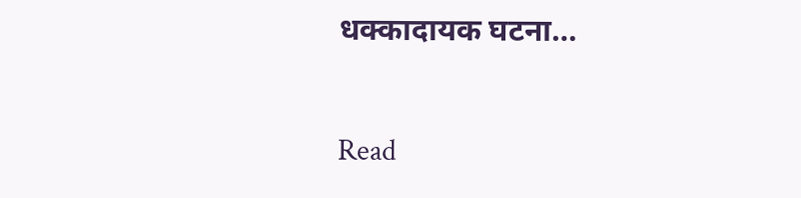धक्कादायक घटना…

Read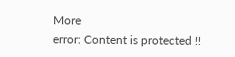More
error: Content is protected !!